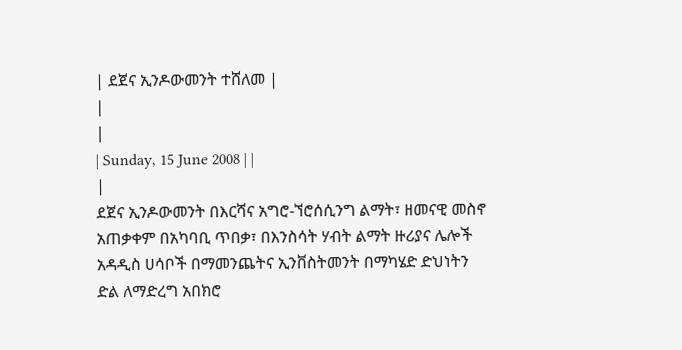| ደጀና ኢንዶውመንት ተሸለመ |
|
|
| Sunday, 15 June 2008 | |
|
ደጀና ኢንዶውመንት በእርሻና አግሮ-ኘሮሰሲንግ ልማት፣ ዘመናዊ መስኖ አጠቃቀም በአካባቢ ጥበቃ፣ በእንስሳት ሃብት ልማት ዙሪያና ሌሎች አዳዲስ ሀሳቦች በማመንጨትና ኢንቨስትመንት በማካሄድ ድህነትን ድል ለማድረግ አበክሮ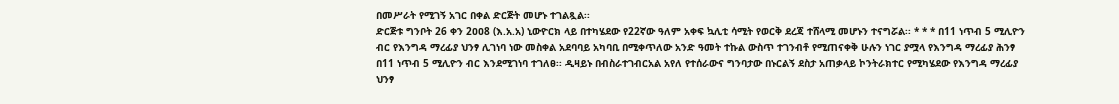በመሥራት የሚገኝ አገር በቀል ድርጅት መሆኑ ተገልጿል፡፡
ድርጅቱ ግንቦት 26 ቀን 2ዐዐ8 (እ.አ.አ) ኒውዮርክ ላይ በተካሄደው የ22ኛው ዓለም አቀፍ ኳሊቲ ሳሚት የወርቅ ደረጃ ተሸላሚ መሆኑን ተናግሯል፡፡ * * * በ11 ነጥብ 5 ሚሊዮን ብር የእንግዳ ማረፊያ ህንፃ ሊገነባ ነው መስቀል አደባባይ አካባቢ በሚቀጥለው አንድ ዓመት ተኩል ውስጥ ተገንብቶ የሚጠናቀቅ ሁሉን ነገር ያሟላ የእንግዳ ማረፊያ ሕንፃ በ11 ነጥብ 5 ሚሊዮን ብር እንደሚገነባ ተገለፀ፡፡ ዲዛይኑ በብስራተገብርአል አየለ የተሰራውና ግንባታው በኑርልኝ ደስታ አጠቃላይ ኮንትራክተር የሚካሄደው የእንግዳ ማረፊያ ህንፃ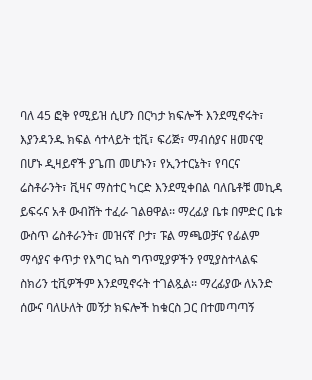ባለ 45 ፎቅ የሚይዝ ሲሆን በርካታ ክፍሎች እንደሚኖሩት፣ እያንዳንዱ ክፍል ሳተላይት ቲቪ፣ ፍሪጅ፣ ማብሰያና ዘመናዊ በሆኑ ዲዛይኖች ያጌጠ መሆኑን፣ የኢንተርኔት፣ የባርና ሬስቶራንት፣ ቪዛና ማስተር ካርድ እንደሚቀበል ባለቤቶቹ መኪዳ ይፍሩና አቶ ውብሸት ተፈራ ገልፀዋል፡፡ ማረፊያ ቤቱ በምድር ቤቱ ውስጥ ሬስቶራንት፣ መዝናኛ ቦታ፣ ፑል ማጫወቻና የፊልም ማሳያና ቀጥታ የእግር ኳስ ግጥሚያዎችን የሚያስተላልፍ ስክሪን ቲቪዎችም እንደሚኖሩት ተገልጿል፡፡ ማረፊያው ለአንድ ሰውና ባለሁለት መኝታ ክፍሎች ከቁርስ ጋር በተመጣጣኝ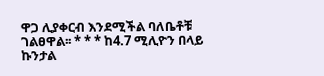ዋጋ ሊያቀርብ እንደሚችል ባለቤቶቹ ገልፀዋል፡፡ * * * ከ4.7 ሚሊዮን በላይ ኩንታል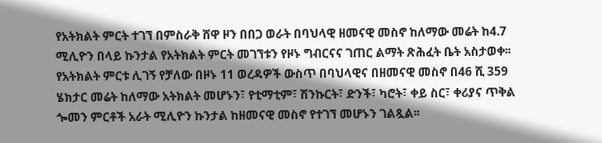የአትክልት ምርት ተገኘ በምስራቅ ሸዋ ዞን በበጋ ወራት በባህላዊ ዘመናዊ መስኖ ከለማው መሬት ከ4.7 ሚሊዮን በላይ ኩንታል የአትክልት ምርት መገኘቱን የዞኑ ግብርናና ገጠር ልማት ጽሕፈት ቤት አስታወቀ፡፡ የአትክልት ምርቱ ሊገኝ የቻለው በዞኑ 11 ወረዳዎች ውስጥ በባህላዊና በዘመናዊ መስኖ በ46 ሺ 359 ሄክታር መሬት ከለማው አትክልት መሆኑን፣ የቲማቲም፣ ሽንኩርት፣ ድንች፣ ካሮት፣ ቀይ ስር፣ ቀሪያና ጥቅል ጐመን ምርቶች አራት ሚሊዮን ኩንታል ከዘመናዊ መስኖ የተገኘ መሆኑን ገልጿል፡፡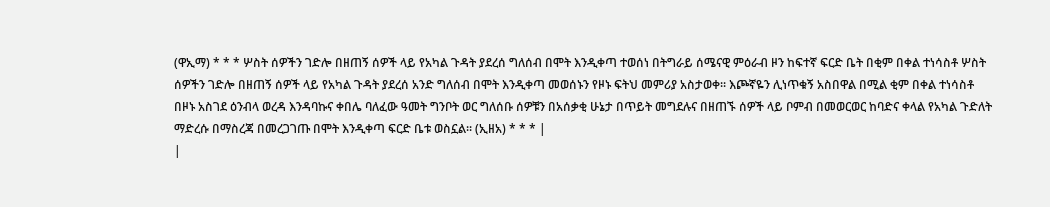(ዋኢማ) * * * ሦስት ሰዎችን ገድሎ በዘጠኝ ሰዎች ላይ የአካል ጉዳት ያደረሰ ግለሰብ በሞት እንዲቀጣ ተወሰነ በትግራይ ሰሜናዊ ምዕራብ ዞን ከፍተኛ ፍርድ ቤት በቂም በቀል ተነሳስቶ ሦስት ሰዎችን ገድሎ በዘጠኝ ሰዎች ላይ የአካል ጉዳት ያደረሰ አንድ ግለሰብ በሞት እንዲቀጣ መወሰኑን የዞኑ ፍትህ መምሪያ አስታወቀ፡፡ እጮኛዬን ሊነጥቁኝ አስበዋል በሚል ቂም በቀል ተነሳስቶ በዞኑ አስገደ ዕንብላ ወረዳ እንዳባኩና ቀበሌ ባለፈው ዓመት ግንቦት ወር ግለሰቡ ሰዎቹን በአሰቃቂ ሁኔታ በጥይት መግደሉና በዘጠኙ ሰዎች ላይ ቦምብ በመወርወር ከባድና ቀላል የአካል ጉድለት ማድረሱ በማስረጃ በመረጋገጡ በሞት እንዲቀጣ ፍርድ ቤቱ ወስኗል፡፡ (ኢዘአ) * * * |
|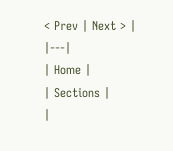< Prev | Next > |
|---|
| Home |
| Sections |
|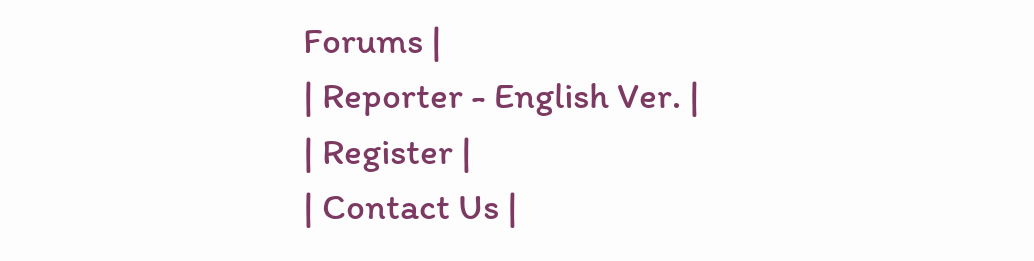Forums |
| Reporter - English Ver. |
| Register |
| Contact Us |